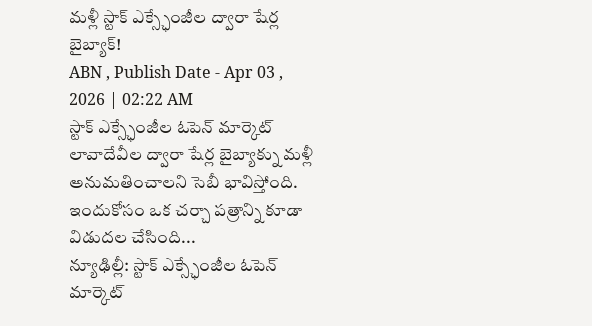మళ్లీ స్టాక్ ఎక్స్ఛేంజీల ద్వారా షేర్ల బైబ్యాక్!
ABN , Publish Date - Apr 03 , 2026 | 02:22 AM
స్టాక్ ఎక్స్ఛేంజీల ఓపెన్ మార్కెట్ లావాదేవీల ద్వారా షేర్ల బైబ్యాక్ను మళ్లీ అనుమతించాలని సెబీ భావిస్తోంది. ఇందుకోసం ఒక చర్చా పత్రాన్ని కూడా విడుదల చేసింది...
న్యూఢిల్లీ: స్టాక్ ఎక్స్ఛేంజీల ఓపెన్ మార్కెట్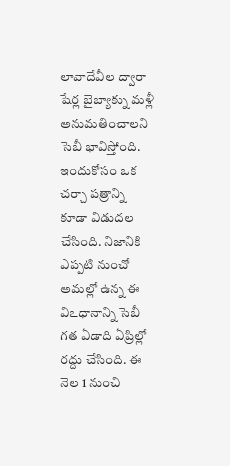లావాదేవీల ద్వారా షేర్ల బైబ్యాక్ను మళ్లీ అనుమతించాలని సెబీ భావిస్తోంది. ఇందుకోసం ఒక చర్చా పత్రాన్ని కూడా విడుదల చేసింది. నిజానికి ఎప్పటి నుంచో అమల్లో ఉన్న ఈ విఽధానాన్ని సెబీ గత ఏడాది ఏప్రిల్లో రద్దు చేసింది. ఈ నెల 1 నుంచి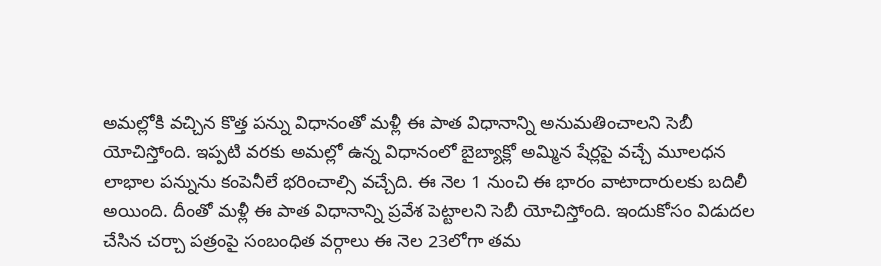అమల్లోకి వచ్చిన కొత్త పన్ను విధానంతో మళ్లీ ఈ పాత విధానాన్ని అనుమతించాలని సెబీ యోచిస్తోంది. ఇప్పటి వరకు అమల్లో ఉన్న విధానంలో బైబ్యాక్లో అమ్మిన షేర్లపై వచ్చే మూలధన లాభాల పన్నును కంపెనీలే భరించాల్సి వచ్చేది. ఈ నెల 1 నుంచి ఈ భారం వాటాదారులకు బదిలీ అయింది. దీంతో మళ్లీ ఈ పాత విధానాన్ని ప్రవేశ పెట్టాలని సెబీ యోచిస్తోంది. ఇందుకోసం విడుదల చేసిన చర్చా పత్రంపై సంబంధిత వర్గాలు ఈ నెల 23లోగా తమ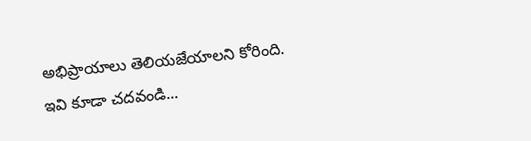అభిప్రాయాలు తెలియజేయాలని కోరింది.
ఇవి కూడా చదవండి...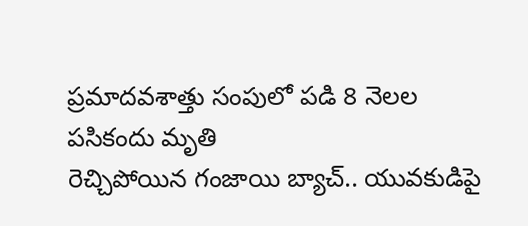ప్రమాదవశాత్తు సంపులో పడి 8 నెలల పసికందు మృతి
రెచ్చిపోయిన గంజాయి బ్యాచ్.. యువకుడిపై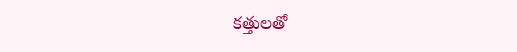కత్తులతో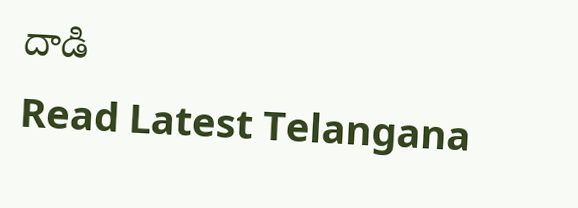దాడి
Read Latest Telangana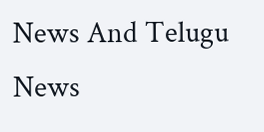News And Telugu News